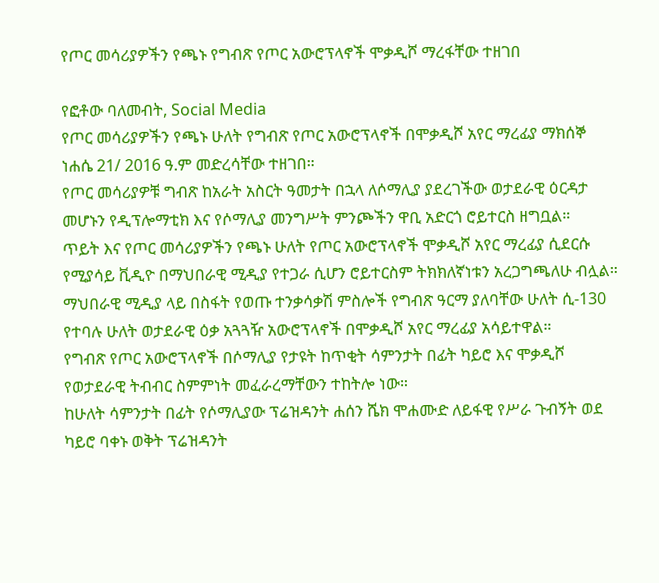የጦር መሳሪያዎችን የጫኑ የግብጽ የጦር አውሮፕላኖች ሞቃዲሾ ማረፋቸው ተዘገበ

የፎቶው ባለመብት, Social Media
የጦር መሳሪያዎችን የጫኑ ሁለት የግብጽ የጦር አውሮፕላኖች በሞቃዲሾ አየር ማረፊያ ማክሰኞ ነሐሴ 21/ 2016 ዓ.ም መድረሳቸው ተዘገበ።
የጦር መሳሪያዎቹ ግብጽ ከአራት አስርት ዓመታት በኋላ ለሶማሊያ ያደረገችው ወታደራዊ ዕርዳታ መሆኑን የዲፕሎማቲክ እና የሶማሊያ መንግሥት ምንጮችን ዋቢ አድርጎ ሮይተርስ ዘግቧል።
ጥይት እና የጦር መሳሪያዎችን የጫኑ ሁለት የጦር አውሮፕላኖች ሞቃዲሾ አየር ማረፊያ ሲደርሱ የሚያሳይ ቪዲዮ በማህበራዊ ሚዲያ የተጋራ ሲሆን ሮይተርስም ትክክለኛነቱን አረጋግጫለሁ ብሏል።
ማህበራዊ ሚዲያ ላይ በስፋት የወጡ ተንቃሳቃሽ ምስሎች የግብጽ ዓርማ ያለባቸው ሁለት ሲ-130 የተባሉ ሁለት ወታደራዊ ዕቃ አጓጓዥ አውሮፕላኖች በሞቃዲሾ አየር ማረፊያ አሳይተዋል።
የግብጽ የጦር አውሮፕላኖች በሶማሊያ የታዩት ከጥቂት ሳምንታት በፊት ካይሮ እና ሞቃዲሾ የወታደራዊ ትብብር ስምምነት መፈራረማቸውን ተከትሎ ነው።
ከሁለት ሳምንታት በፊት የሶማሊያው ፕሬዝዳንት ሐሰን ሼክ ሞሐሙድ ለይፋዊ የሥራ ጉብኝት ወደ ካይሮ ባቀኑ ወቅት ፕሬዝዳንት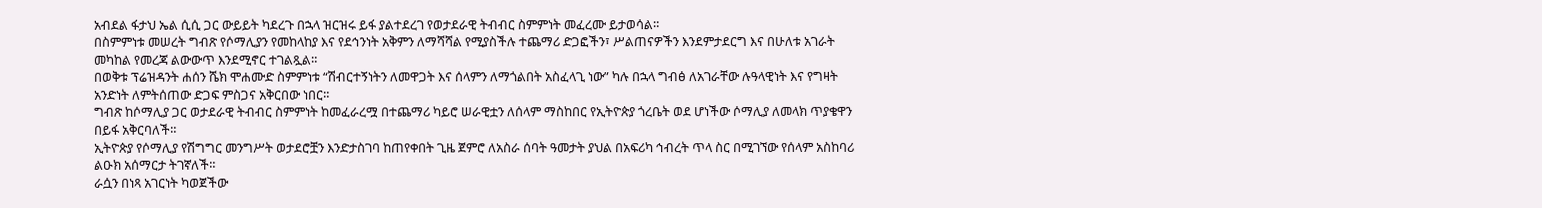አብደል ፋታህ ኤል ሲሲ ጋር ውይይት ካደረጉ በኋላ ዝርዝሩ ይፋ ያልተደረገ የወታደራዊ ትብብር ስምምነት መፈረሙ ይታወሳል።
በስምምነቱ መሠረት ግብጽ የሶማሊያን የመከላከያ እና የደኅንነት አቅምን ለማሻሻል የሚያስችሉ ተጨማሪ ድጋፎችን፣ ሥልጠናዎችን እንደምታደርግ እና በሁለቱ አገራት መካከል የመረጃ ልውውጥ እንደሚኖር ተገልጿል።
በወቅቱ ፕሬዝዳንት ሐሰን ሼክ ሞሐሙድ ስምምነቱ “ሽብርተኝነትን ለመዋጋት እና ሰላምን ለማጎልበት አስፈላጊ ነው” ካሉ በኋላ ግብፅ ለአገራቸው ሉዓላዊነት እና የግዛት አንድነት ለምትሰጠው ድጋፍ ምስጋና አቅርበው ነበር።
ግብጽ ከሶማሊያ ጋር ወታደራዊ ትብብር ስምምነት ከመፈራረሟ በተጨማሪ ካይሮ ሠራዊቷን ለሰላም ማስከበር የኢትዮጵያ ጎረቤት ወደ ሆነችው ሶማሊያ ለመላክ ጥያቄዋን በይፋ አቅርባለች።
ኢትዮጵያ የሶማሊያ የሽግግር መንግሥት ወታደሮቿን እንድታስገባ ከጠየቀበት ጊዜ ጀምሮ ለአስራ ሰባት ዓመታት ያህል በአፍሪካ ኅብረት ጥላ ስር በሚገኘው የሰላም አስከባሪ ልዑክ አሰማርታ ትገኛለች።
ራሷን በነጻ አገርነት ካወጀችው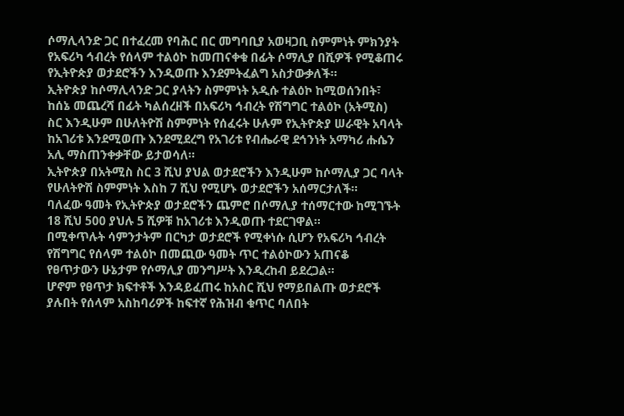ሶማሊላንድ ጋር በተፈረመ የባሕር በር መግባቢያ አወዛጋቢ ስምምነት ምክንያት የአፍሪካ ኅብረት የሰላም ተልዕኮ ከመጠናቀቁ በፊት ሶማሊያ በሺዎች የሚቆጠሩ የኢትዮጵያ ወታደሮችን እንዲወጡ እንደምትፈልግ አስታውቃለች።
ኢትዮጵያ ከሶማሊላንድ ጋር ያላትን ስምምነት አዲሱ ተልዕኮ ከሚወሰንበት፣ ከሰኔ መጨረሻ በፊት ካልሰረዘች በአፍሪካ ኅብረት የሽግግር ተልዕኮ (አትሚስ) ስር እንዲሁም በሁለትዮሽ ስምምነት የሰፈሩት ሁሉም የኢትዮጵያ ሠራዊት አባላት ከአገሪቱ እንደሚወጡ እንደሚደረግ የአገሪቱ የብሔራዊ ደኅንነት አማካሪ ሑሴን አሊ ማስጠንቀቃቸው ይታወሳለ።
ኢትዮጵያ በአትሚስ ስር 3 ሺህ ያህል ወታደሮችን እንዲሁም ከሶማሊያ ጋር ባላት የሁለትዮሽ ስምምነት እስከ 7 ሺህ የሚሆኑ ወታደሮችን አሰማርታለች።
ባለፈው ዓመት የኢትዮጵያ ወታደሮችን ጨምሮ በሶማሊያ ተሰማርተው ከሚገኙት 18 ሺህ 500 ያህሉ 5 ሺዎቹ ከአገሪቱ እንዲወጡ ተደርገዋል።
በሚቀጥሉት ሳምንታትም በርካታ ወታደሮች የሚቀነሱ ሲሆን የአፍሪካ ኅብረት የሽግግር የሰላም ተልዕኮ በመጪው ዓመት ጥር ተልዕኮውን አጠናቆ የፀጥታውን ሁኔታም የሶማሊያ መንግሥት እንዲረከብ ይደረጋል።
ሆኖም የፀጥታ ክፍተቶች እንዳይፈጠሩ ከአስር ሺህ የማይበልጡ ወታደሮች ያሉበት የሰላም አስከባሪዎች ከፍተኛ የሕዝብ ቁጥር ባለበት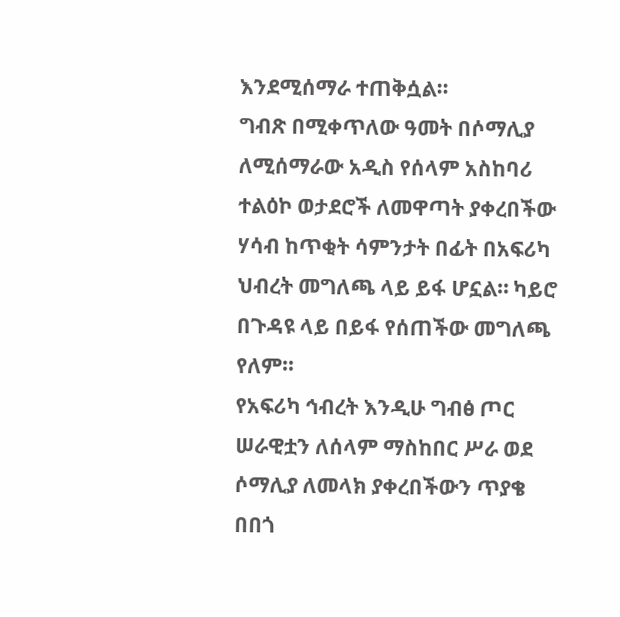እንደሚሰማራ ተጠቅሷል።
ግብጽ በሚቀጥለው ዓመት በሶማሊያ ለሚሰማራው አዲስ የሰላም አስከባሪ ተልዕኮ ወታደሮች ለመዋጣት ያቀረበችው ሃሳብ ከጥቂት ሳምንታት በፊት በአፍሪካ ህብረት መግለጫ ላይ ይፋ ሆኗል። ካይሮ በጉዳዩ ላይ በይፋ የሰጠችው መግለጫ የለም።
የአፍሪካ ኅብረት እንዲሁ ግብፅ ጦር ሠራዊቷን ለሰላም ማስከበር ሥራ ወደ ሶማሊያ ለመላክ ያቀረበችውን ጥያቄ በበጎ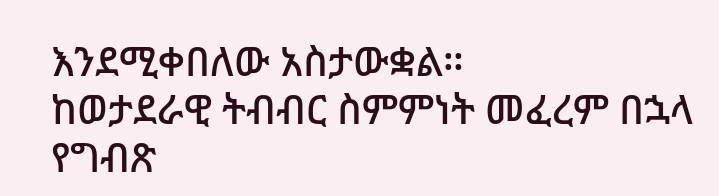እንደሚቀበለው አስታውቋል።
ከወታደራዊ ትብብር ስምምነት መፈረም በኋላ የግብጽ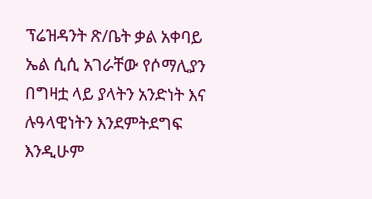ፕሬዝዳንት ጽ/ቤት ቃል አቀባይ ኤል ሲሲ አገራቸው የሶማሊያን በግዛቷ ላይ ያላትን አንድነት እና ሉዓላዊነትን እንደምትደግፍ እንዲሁም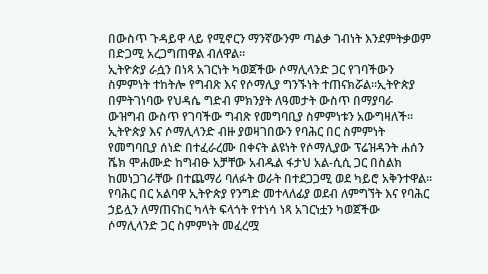በውስጥ ጉዳይዋ ላይ የሚኖርን ማንኛውንም ጣልቃ ገብነት እንደምትቃወም በድጋሚ አረጋግጠዋል ብለዋል።
ኢትዮጵያ ራሷን በነጻ አገርነት ካወጀችው ሶማሊላንድ ጋር የገባችውን ስምምነት ተከትሎ የግብጽ እና የሶማሊያ ግንኙነት ተጠናክሯል።ኢትዮጵያ በምትገነባው የህዳሴ ግድብ ምክንያት ለዓመታት ውስጥ በማያባራ ውዝግብ ውስጥ የገባችው ግብጽ የመግባቢያ ስምምነቱን አውግዛለች።
ኢትዮጵያ እና ሶማሊላንድ ብዙ ያወዛገበውን የባሕር በር ስምምነት የመግባቢያ ሰነድ በተፈራረሙ በቀናት ልዩነት የሶማሊያው ፕሬዝዳንት ሐሰን ሼክ ሞሐሙድ ከግብፁ አቻቸው አብዱል ፋታህ አል-ሲሲ ጋር በስልክ ከመነጋገራቸው በተጨማሪ ባለፉት ወራት በተደጋጋሚ ወደ ካይሮ አቅንተዋል።
የባሕር በር አልባዋ ኢትዮጵያ የንግድ መተላለፊያ ወደብ ለምግኘት እና የባሕር ኃይሏን ለማጠናከር ካላት ፍላጎት የተነሳ ነጻ አገርነቷን ካወጀችው ሶማሊላንድ ጋር ስምምነት መፈረሟ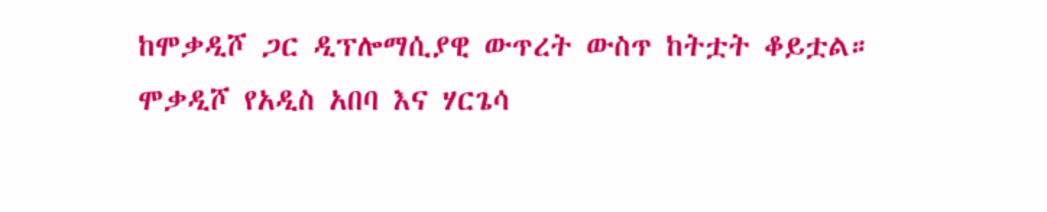ከሞቃዲሾ ጋር ዲፕሎማሲያዊ ውጥረት ውስጥ ከትቷት ቆይቷል።
ሞቃዲሾ የአዲስ አበባ እና ሃርጌሳ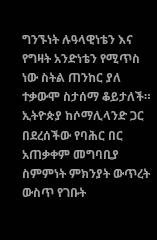ግንኙነት ሉዓላዊነቴን እና የግዛት አንድነቴን የሚጥስ ነው ስትል ጠንከር ያለ ተቃውሞ ስታሰማ ቆይታለች።
ኢትዮጵያ ከሶማሊላንድ ጋር በደረሰችው የባሕር በር አጠቃቀም መግባቢያ ስምምነት ምክንያት ውጥረት ውስጥ የገቡት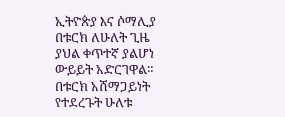ኢትዮጵያ እና ሶማሊያ በቱርክ ለሁለት ጊዜ ያህል ቀጥተኛ ያልሆነ ውይይት አድርገዋል።
በቱርክ አሸማጋይነት የተደረጉት ሁለቱ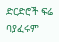ድርድሮች ፍሬ ባያፈሩም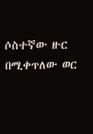ሶስተኛው ዙር በሚቀጥለው ወር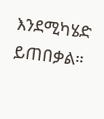እንደሚካሄድ ይጠበቃል።